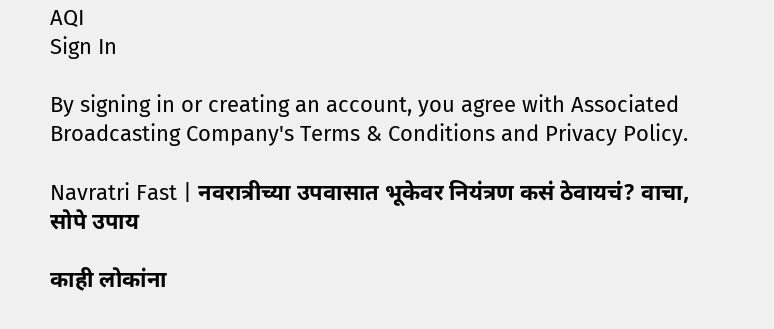AQI
Sign In

By signing in or creating an account, you agree with Associated Broadcasting Company's Terms & Conditions and Privacy Policy.

Navratri Fast | नवरात्रीच्या उपवासात भूकेवर नियंत्रण कसं ठेवायचं? वाचा, सोपे उपाय

काही लोकांना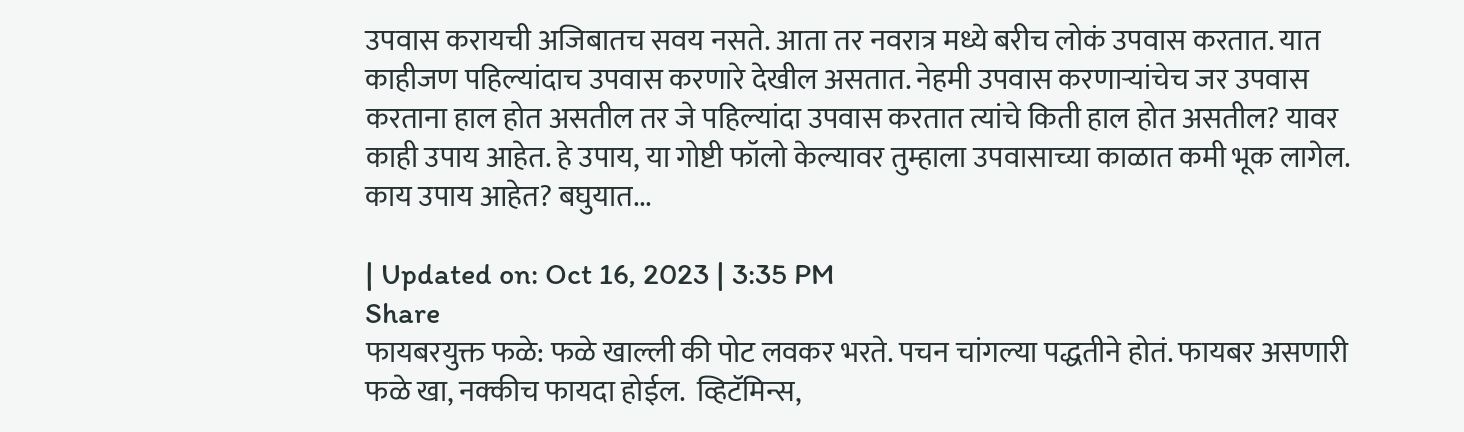उपवास करायची अजिबातच सवय नसते. आता तर नवरात्र मध्ये बरीच लोकं उपवास करतात. यात काहीजण पहिल्यांदाच उपवास करणारे देखील असतात. नेहमी उपवास करणाऱ्यांचेच जर उपवास करताना हाल होत असतील तर जे पहिल्यांदा उपवास करतात त्यांचे किती हाल होत असतील? यावर काही उपाय आहेत. हे उपाय, या गोष्टी फॉलो केल्यावर तुम्हाला उपवासाच्या काळात कमी भूक लागेल. काय उपाय आहेत? बघुयात...

| Updated on: Oct 16, 2023 | 3:35 PM
Share
फायबरयुक्त फळे: फळे खाल्ली की पोट लवकर भरते. पचन चांगल्या पद्धतीने होतं. फायबर असणारी फळे खा, नक्कीच फायदा होईल.  व्हिटॅमिन्स,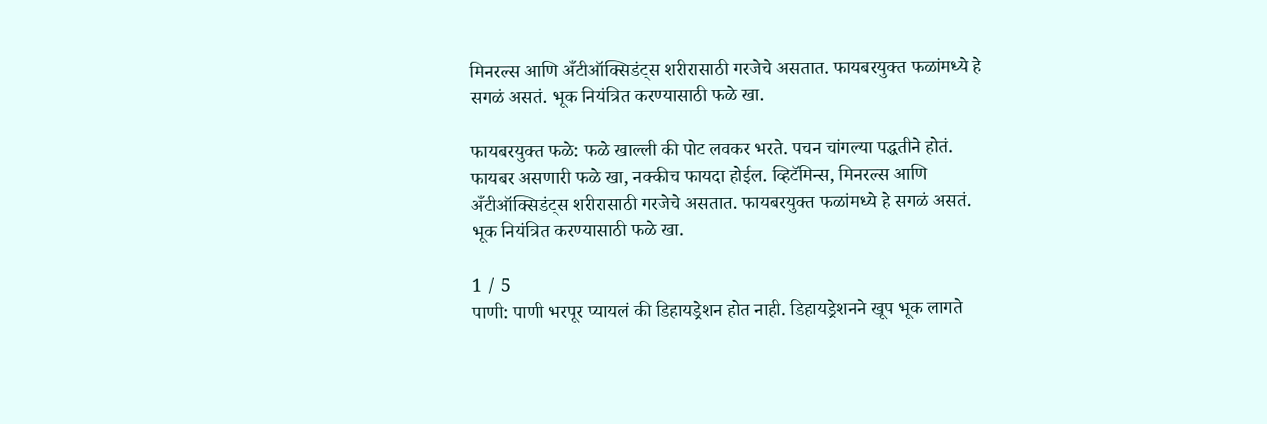मिनरल्स आणि अँटीऑक्सिडंट्स शरीरासाठी गरजेचे असतात. फायबरयुक्त फळांमध्ये हे सगळं असतं. भूक नियंत्रित करण्यासाठी फळे खा.

फायबरयुक्त फळे: फळे खाल्ली की पोट लवकर भरते. पचन चांगल्या पद्धतीने होतं. फायबर असणारी फळे खा, नक्कीच फायदा होईल. व्हिटॅमिन्स, मिनरल्स आणि अँटीऑक्सिडंट्स शरीरासाठी गरजेचे असतात. फायबरयुक्त फळांमध्ये हे सगळं असतं. भूक नियंत्रित करण्यासाठी फळे खा.

1 / 5
पाणी: पाणी भरपूर प्यायलं की डिहायड्रेशन होत नाही. डिहायड्रेशनने खूप भूक लागते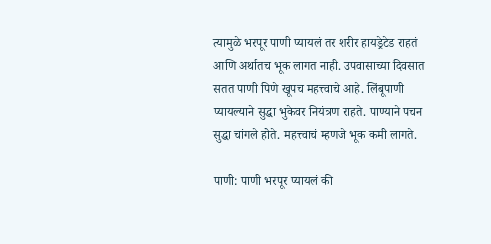त्यामुळे भरपूर पाणी प्यायलं तर शरीर हायड्रेटेड राहतं आणि अर्थातच भूक लागत नाही. उपवासाच्या दिवसात सतत पाणी पिणे खूपच महत्त्वाचे आहे. लिंबूपाणी प्यायल्याने सुद्धा भुकेवर नियंत्रण राहते. पाण्याने पचन सुद्धा चांगले होते. महत्त्वाचं म्हणजे भूक कमी लागते.

पाणी: पाणी भरपूर प्यायलं की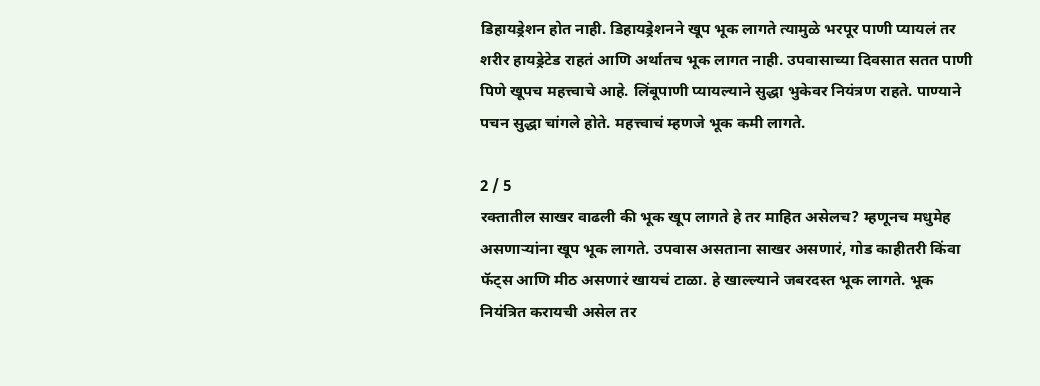डिहायड्रेशन होत नाही. डिहायड्रेशनने खूप भूक लागते त्यामुळे भरपूर पाणी प्यायलं तर शरीर हायड्रेटेड राहतं आणि अर्थातच भूक लागत नाही. उपवासाच्या दिवसात सतत पाणी पिणे खूपच महत्त्वाचे आहे. लिंबूपाणी प्यायल्याने सुद्धा भुकेवर नियंत्रण राहते. पाण्याने पचन सुद्धा चांगले होते. महत्त्वाचं म्हणजे भूक कमी लागते.

2 / 5
रक्तातील साखर वाढली की भूक खूप लागते हे तर माहित असेलच? म्हणूनच मधुमेह असणाऱ्यांना खूप भूक लागते. उपवास असताना साखर असणारं, गोड काहीतरी किंवा फॅट्स आणि मीठ असणारं खायचं टाळा. हे खाल्ल्याने जबरदस्त भूक लागते. भूक नियंत्रित करायची असेल तर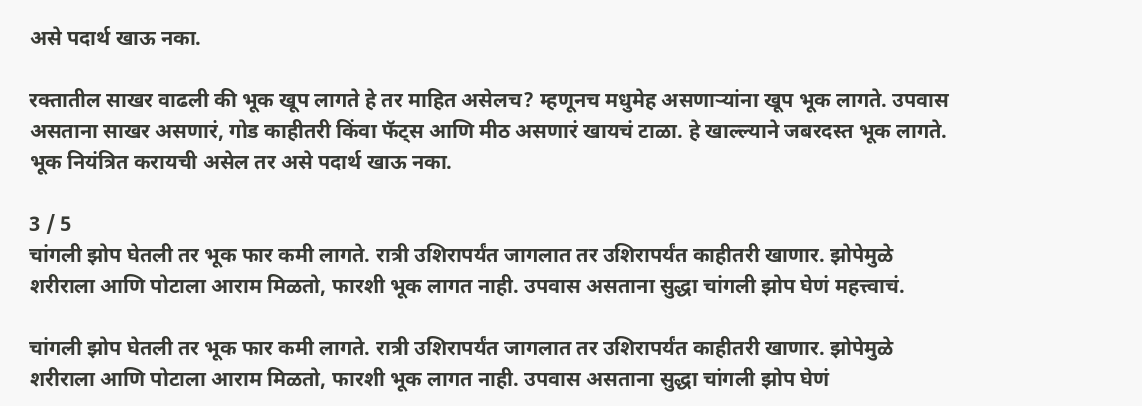असे पदार्थ खाऊ नका.

रक्तातील साखर वाढली की भूक खूप लागते हे तर माहित असेलच? म्हणूनच मधुमेह असणाऱ्यांना खूप भूक लागते. उपवास असताना साखर असणारं, गोड काहीतरी किंवा फॅट्स आणि मीठ असणारं खायचं टाळा. हे खाल्ल्याने जबरदस्त भूक लागते. भूक नियंत्रित करायची असेल तर असे पदार्थ खाऊ नका.

3 / 5
चांगली झोप घेतली तर भूक फार कमी लागते. रात्री उशिरापर्यंत जागलात तर उशिरापर्यंत काहीतरी खाणार. झोपेमुळे शरीराला आणि पोटाला आराम मिळतो, फारशी भूक लागत नाही. उपवास असताना सुद्धा चांगली झोप घेणं महत्त्वाचं.

चांगली झोप घेतली तर भूक फार कमी लागते. रात्री उशिरापर्यंत जागलात तर उशिरापर्यंत काहीतरी खाणार. झोपेमुळे शरीराला आणि पोटाला आराम मिळतो, फारशी भूक लागत नाही. उपवास असताना सुद्धा चांगली झोप घेणं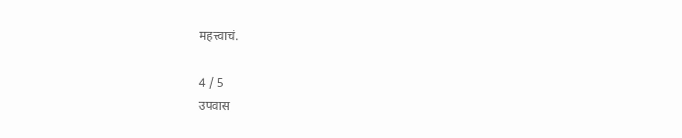महत्त्वाचं.

4 / 5
उपवास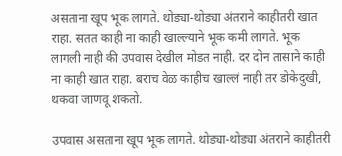असताना खूप भूक लागते. थोड्या-थोड्या अंतराने काहीतरी खात राहा. सतत काही ना काही खाल्ल्याने भूक कमी लागते. भूक लागली नाही की उपवास देखील मोडत नाही. दर दोन तासाने काही ना काही खात राहा. बराच वेळ काहीच खाल्लं नाही तर डोकेदुखी, थकवा जाणवू शकतो.

उपवास असताना खूप भूक लागते. थोड्या-थोड्या अंतराने काहीतरी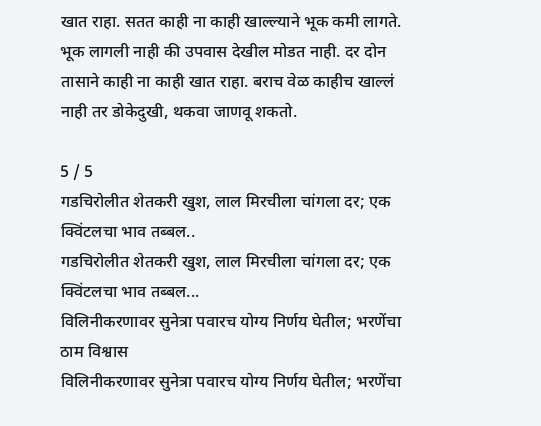खात राहा. सतत काही ना काही खाल्ल्याने भूक कमी लागते. भूक लागली नाही की उपवास देखील मोडत नाही. दर दोन तासाने काही ना काही खात राहा. बराच वेळ काहीच खाल्लं नाही तर डोकेदुखी, थकवा जाणवू शकतो.

5 / 5
गडचिरोलीत शेतकरी खुश, लाल मिरचीला चांगला दर; एक क्विंटलचा भाव तब्बल..
गडचिरोलीत शेतकरी खुश, लाल मिरचीला चांगला दर; एक क्विंटलचा भाव तब्बल...
विलिनीकरणावर सुनेत्रा पवारच योग्य निर्णय घेतील; भरणेंचा ठाम विश्वास
विलिनीकरणावर सुनेत्रा पवारच योग्य निर्णय घेतील; भरणेंचा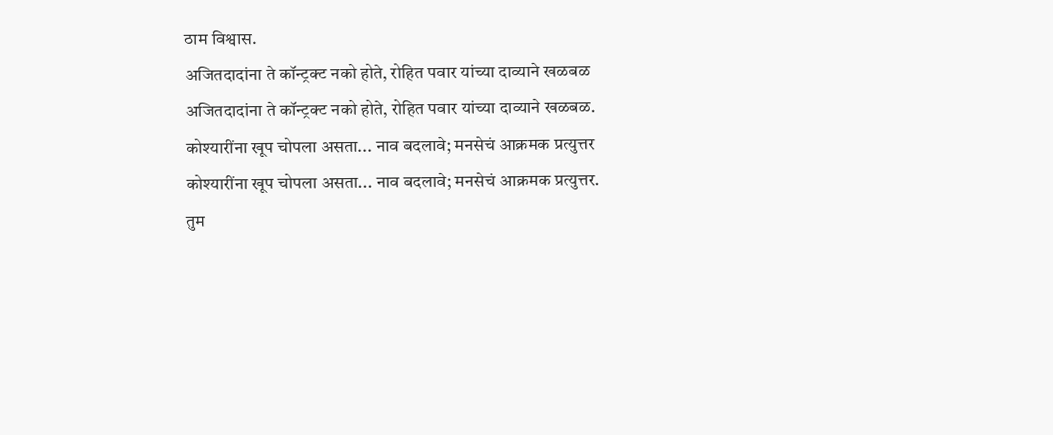ठाम विश्वास.
अजितदादांना ते कॉन्ट्रक्ट नको होते, रोहित पवार यांच्या दाव्याने खळबळ
अजितदादांना ते कॉन्ट्रक्ट नको होते, रोहित पवार यांच्या दाव्याने खळबळ.
कोश्यारींना खूप चोपला असता... नाव बदलावे; मनसेचं आक्रमक प्रत्युत्तर
कोश्यारींना खूप चोपला असता... नाव बदलावे; मनसेचं आक्रमक प्रत्युत्तर.
तुम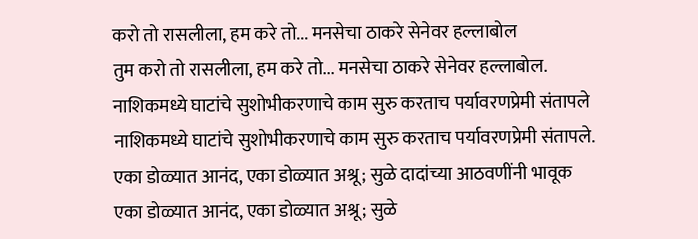करो तो रासलीला, हम करे तो... मनसेचा ठाकरे सेनेवर हल्लाबोल
तुम करो तो रासलीला, हम करे तो... मनसेचा ठाकरे सेनेवर हल्लाबोल.
नाशिकमध्ये घाटांचे सुशोभीकरणाचे काम सुरु करताच पर्यावरणप्रेमी संतापले
नाशिकमध्ये घाटांचे सुशोभीकरणाचे काम सुरु करताच पर्यावरणप्रेमी संतापले.
एका डोळ्यात आनंद, एका डोळ्यात अश्रू; सुळे दादांच्या आठवणींनी भावूक
एका डोळ्यात आनंद, एका डोळ्यात अश्रू; सुळे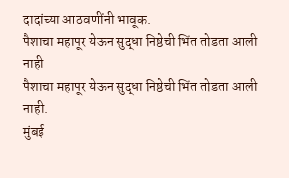दादांच्या आठवणींनी भावूक.
पैशाचा महापूर येऊन सुद्धा निष्ठेची भिंत तोडता आली नाही
पैशाचा महापूर येऊन सुद्धा निष्ठेची भिंत तोडता आली नाही.
मुंबई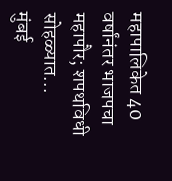महापालिकेत 40 वर्षांनंतर भाजपचा महापौर; शपथविधी सोहळ्यात...
मुंबई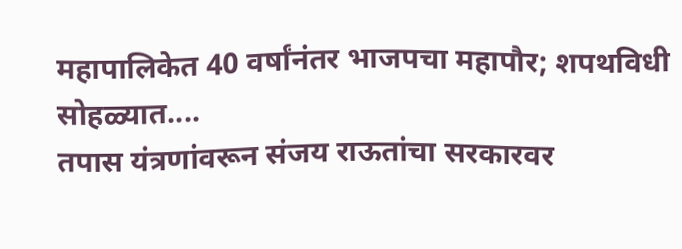महापालिकेत 40 वर्षांनंतर भाजपचा महापौर; शपथविधी सोहळ्यात....
तपास यंत्रणांवरून संजय राऊतांचा सरकारवर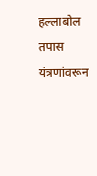हल्लाबोल
तपास यंत्रणांवरून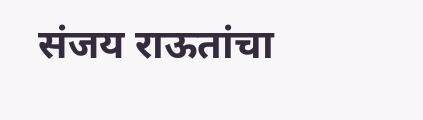संजय राऊतांचा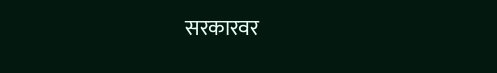सरकारवर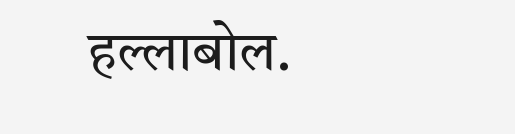हल्लाबोल.